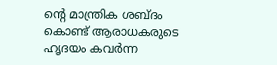ന്റെ മാന്ത്രിക ശബ്ദം കൊണ്ട് ആരാധകരുടെ ഹൃദയം കവർന്ന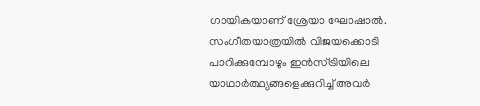ഗായികയാണ് ശ്രേയാ ഘോഷാൽ. സംഗീതയാത്രയിൽ വിജയക്കൊടി പാറിക്കുമ്പോഴും ഇൻസ്ട്രിയിലെ യാഥാർത്ഥ്യങ്ങളെക്കുറിച്ച് അവർ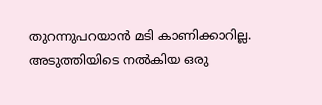തുറന്നുപറയാൻ മടി കാണിക്കാറില്ല. അടുത്തിയിടെ നൽകിയ ഒരു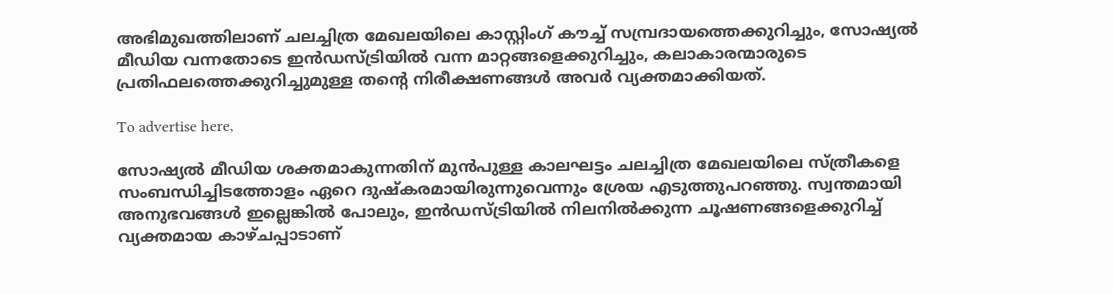അഭിമുഖത്തിലാണ് ചലച്ചിത്ര മേഖലയിലെ കാസ്റ്റിംഗ് കൗച്ച് സമ്പ്രദായത്തെക്കുറിച്ചും, സോഷ്യൽ മീഡിയ വന്നതോടെ ഇൻഡസ്ട്രിയിൽ വന്ന മാറ്റങ്ങളെക്കുറിച്ചും, കലാകാരന്മാരുടെ പ്രതിഫലത്തെക്കുറിച്ചുമുള്ള തന്റെ നിരീക്ഷണങ്ങൾ അവർ വ്യക്തമാക്കിയത്.

To advertise here,

സോഷ്യൽ മീഡിയ ശക്തമാകുന്നതിന് മുൻപുള്ള കാലഘട്ടം ചലച്ചിത്ര മേഖലയിലെ സ്ത്രീകളെ സംബന്ധിച്ചിടത്തോളം ഏറെ ദുഷ്‌കരമായിരുന്നുവെന്നും ശ്രേയ എടുത്തുപറഞ്ഞു. സ്വന്തമായി അനുഭവങ്ങൾ ഇല്ലെങ്കിൽ പോലും, ഇൻഡസ്ട്രിയിൽ നിലനിൽക്കുന്ന ചൂഷണങ്ങളെക്കുറിച്ച് വ്യക്തമായ കാഴ്ചപ്പാടാണ്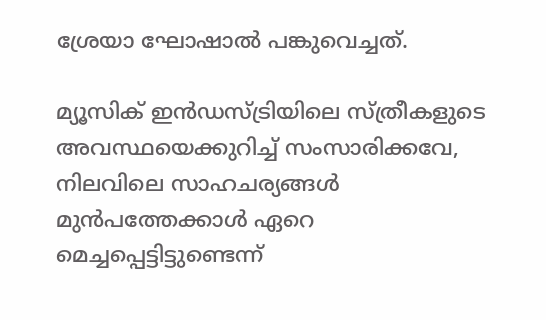ശ്രേയാ ഘോഷാൽ പങ്കുവെച്ചത്.

മ്യൂസിക് ഇൻഡസ്ട്രിയിലെ സ്ത്രീകളുടെ അവസ്ഥയെക്കുറിച്ച് സംസാരിക്കവേ, നിലവിലെ സാഹചര്യങ്ങൾ മുൻപത്തേക്കാൾ ഏറെ മെച്ചപ്പെട്ടിട്ടുണ്ടെന്ന്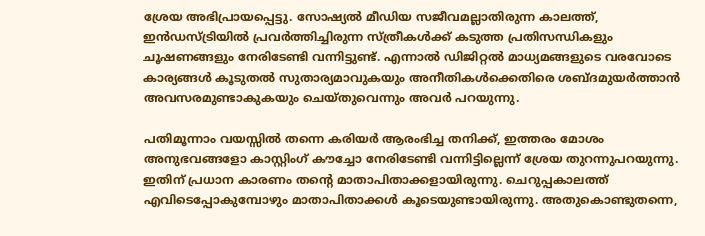ശ്രേയ അഭിപ്രായപ്പെട്ടു. സോഷ്യൽ മീഡിയ സജീവമല്ലാതിരുന്ന കാലത്ത്, ഇൻഡസ്ട്രിയിൽ പ്രവർത്തിച്ചിരുന്ന സ്ത്രീകൾക്ക് കടുത്ത പ്രതിസന്ധികളും ചൂഷണങ്ങളും നേരിടേണ്ടി വന്നിട്ടുണ്ട്. എന്നാൽ ഡിജിറ്റൽ മാധ്യമങ്ങളുടെ വരവോടെ കാര്യങ്ങൾ കൂടുതൽ സുതാര്യമാവുകയും അനീതികൾക്കെതിരെ ശബ്ദമുയർത്താൻ അവസരമുണ്ടാകുകയും ചെയ്തുവെന്നും അവർ പറയുന്നു.

പതിമൂന്നാം വയസ്സിൽ തന്നെ കരിയർ ആരംഭിച്ച തനിക്ക്, ഇത്തരം മോശം അനുഭവങ്ങളോ കാസ്റ്റിംഗ് കൗച്ചോ നേരിടേണ്ടി വന്നിട്ടില്ലെന്ന് ശ്രേയ തുറന്നുപറയുന്നു. ഇതിന് പ്രധാന കാരണം തന്റെ മാതാപിതാക്കളായിരുന്നു. ചെറുപ്പകാലത്ത് എവിടെപ്പോകുമ്പോഴും മാതാപിതാക്കൾ കൂടെയുണ്ടായിരുന്നു. അതുകൊണ്ടുതന്നെ,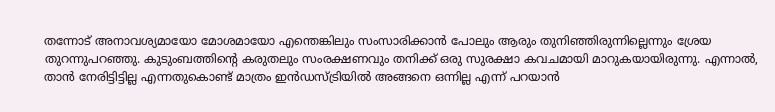തന്നോട് അനാവശ്യമായോ മോശമായോ എന്തെങ്കിലും സംസാരിക്കാൻ പോലും ആരും തുനിഞ്ഞിരുന്നില്ലെന്നും ശ്രേയ തുറന്നുപറഞ്ഞു. കുടുംബത്തിന്റെ കരുതലും സംരക്ഷണവും തനിക്ക് ഒരു സുരക്ഷാ കവചമായി മാറുകയായിരുന്നു. എന്നാൽ, താൻ നേരിട്ടിട്ടില്ല എന്നതുകൊണ്ട് മാത്രം ഇൻഡസ്ട്രിയിൽ അങ്ങനെ ഒന്നില്ല എന്ന് പറയാൻ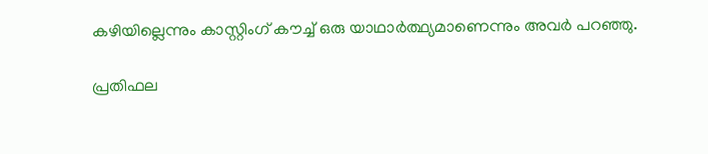കഴിയില്ലെന്നും കാസ്റ്റിംഗ് കൗച്ച് ഒരു യാഥാർത്ഥ്യമാണെന്നും അവർ പറഞ്ഞു.

പ്രതിഫല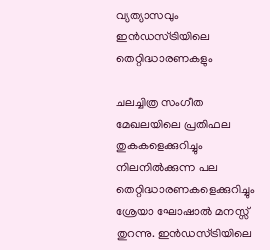വ്യത്യാസവും ഇൻഡസ്ട്രിയിലെ തെറ്റിദ്ധാരണകളും

ചലച്ചിത്ര സംഗീത മേഖലയിലെ പ്രതിഫല തുകകളെക്കുറിച്ചും നിലനിൽക്കുന്ന പല തെറ്റിദ്ധാരണകളെക്കുറിച്ചും ശ്രേയാ ഘോഷാൽ മനസ്സ് തുറന്നു. ഇൻഡസ്ട്രിയിലെ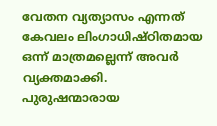വേതന വ്യത്യാസം എന്നത് കേവലം ലിംഗാധിഷ്ഠിതമായ ഒന്ന് മാത്രമല്ലെന്ന് അവർ വ്യക്തമാക്കി. പുരുഷന്മാരായ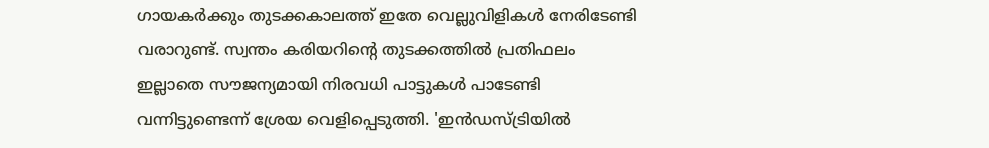ഗായകർക്കും തുടക്കകാലത്ത് ഇതേ വെല്ലുവിളികൾ നേരിടേണ്ടി വരാറുണ്ട്. സ്വന്തം കരിയറിന്റെ തുടക്കത്തിൽ പ്രതിഫലം ഇല്ലാതെ സൗജന്യമായി നിരവധി പാട്ടുകൾ പാടേണ്ടി വന്നിട്ടുണ്ടെന്ന് ശ്രേയ വെളിപ്പെടുത്തി. 'ഇൻഡസ്ട്രിയിൽ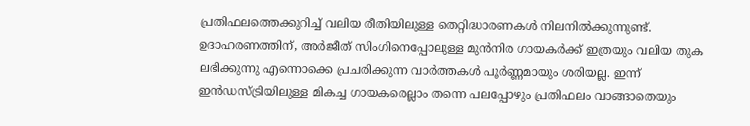പ്രതിഫലത്തെക്കുറിച്ച് വലിയ രീതിയിലുള്ള തെറ്റിദ്ധാരണകൾ നിലനിൽക്കുന്നുണ്ട്. ഉദാഹരണത്തിന്, അർജീത് സിംഗിനെപ്പോലുള്ള മുൻനിര ഗായകർക്ക് ഇത്രയും വലിയ തുക ലഭിക്കുന്നു എന്നൊക്കെ പ്രചരിക്കുന്ന വാർത്തകൾ പൂർണ്ണമായും ശരിയല്ല. ഇന്ന് ഇൻഡസ്ട്രിയിലുള്ള മികച്ച ഗായകരെല്ലാം തന്നെ പലപ്പോഴും പ്രതിഫലം വാങ്ങാതെയും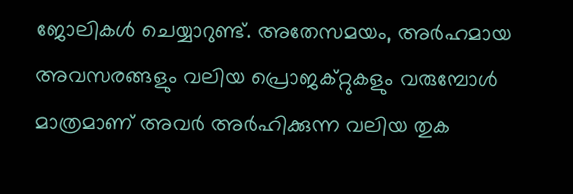ജോലികൾ ചെയ്യാറുണ്ട്. അതേസമയം, അർഹമായ അവസരങ്ങളും വലിയ പ്രൊജക്റ്റുകളും വരുമ്പോൾ മാത്രമാണ് അവർ അർഹിക്കുന്ന വലിയ തുക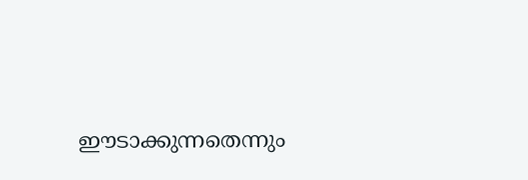ഈടാക്കുന്നതെന്നും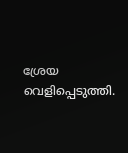ശ്രേയ വെളിപ്പെടുത്തി.